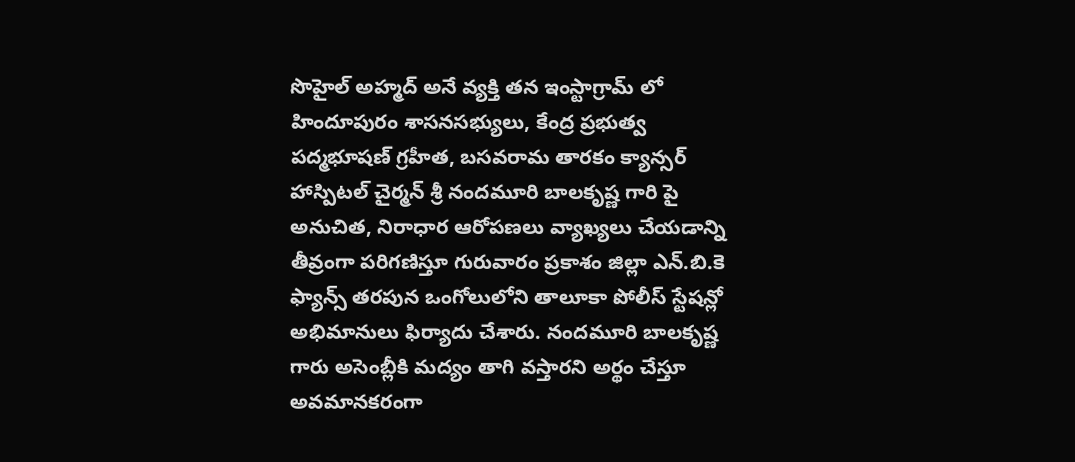సొహైల్ అహ్మద్ అనే వ్యక్తి తన ఇంస్టాగ్రామ్ లో హిందూపురం శాసనసభ్యులు, కేంద్ర ప్రభుత్వ పద్మభూషణ్ గ్రహీత, బసవరామ తారకం క్యాన్సర్ హాస్పిటల్ చైర్మన్ శ్రీ నందమూరి బాలకృష్ణ గారి పై అనుచిత, నిరాధార ఆరోపణలు వ్యాఖ్యలు చేయడాన్ని తీవ్రంగా పరిగణిస్తూ గురువారం ప్రకాశం జిల్లా ఎన్.బి.కె ఫ్యాన్స్ తరపున ఒంగోలులోని తాలూకా పోలీస్ స్టేషన్లో అభిమానులు ఫిర్యాదు చేశారు. నందమూరి బాలకృష్ణ గారు అసెంబ్లీకి మద్యం తాగి వస్తారని అర్థం చేస్తూ అవమానకరంగా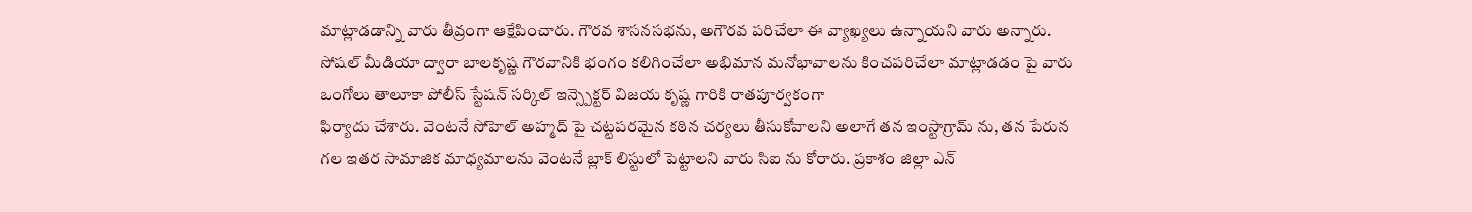మాట్లాడడాన్ని వారు తీవ్రంగా ఆక్షేపించారు. గౌరవ శాసనసభను, అగౌరవ పరిచేలా ఈ వ్యాఖ్యలు ఉన్నాయని వారు అన్నారు. సోషల్ మీడియా ద్వారా బాలకృష్ణ గౌరవానికి భంగం కలిగించేలా అభిమాన మనోభావాలను కించపరిచేలా మాట్లాడడం పై వారు ఒంగోలు తాలూకా పోలీస్ స్టేషన్ సర్కిల్ ఇన్స్పెక్టర్ విజయ కృష్ణ గారికి రాతపూర్వకంగా
ఫిర్యాదు చేశారు. వెంటనే సోహెల్ అహ్మద్ పై చట్టపరమైన కఠిన చర్యలు తీసుకోవాలని అలాగే తన ఇంస్టాగ్రామ్ ను, తన పేరున గల ఇతర సామాజిక మాధ్యమాలను వెంటనే బ్లాక్ లిస్టులో పెట్టాలని వారు సిఐ ను కోరారు. ప్రకాశం జిల్లా ఎన్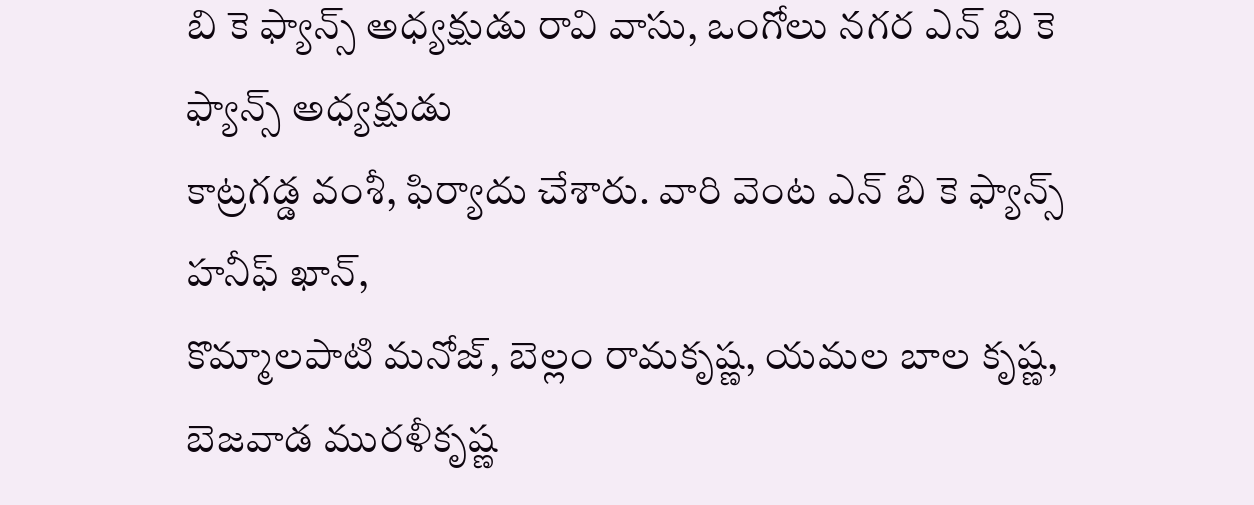బి కె ఫ్యాన్స్ అధ్యక్షుడు రావి వాసు, ఒంగోలు నగర ఎన్ బి కె ఫ్యాన్స్ అధ్యక్షుడు
కాట్రగడ్డ వంశీ, ఫిర్యాదు చేశారు. వారి వెంట ఎన్ బి కె ఫ్యాన్స్ హనీఫ్ ఖాన్,
కొమ్మాలపాటి మనోజ్, బెల్లం రామకృష్ణ, యమల బాల కృష్ణ, బెజవాడ మురళీకృష్ణ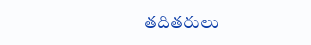తదితరులు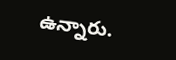ఉన్నారు.